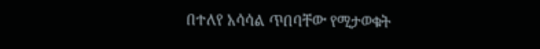በተለየ አሳሳል ጥበባቸው የሚታወቁት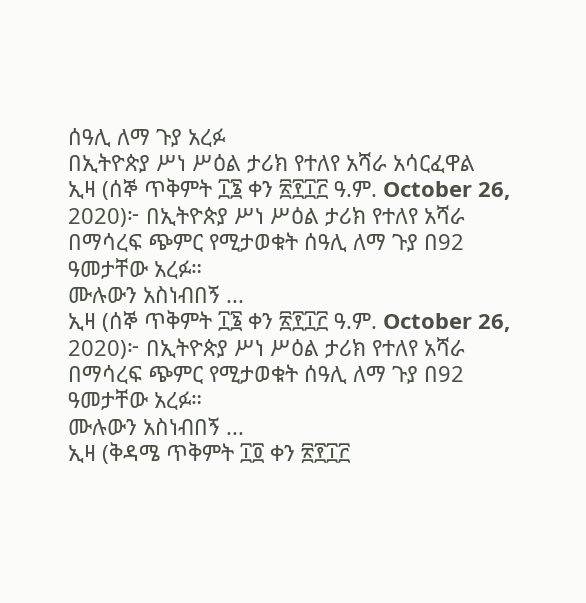ሰዓሊ ለማ ጉያ አረፉ
በኢትዮጵያ ሥነ ሥዕል ታሪክ የተለየ አሻራ አሳርፈዋል
ኢዛ (ሰኞ ጥቅምት ፲፮ ቀን ፳፻፲፫ ዓ.ም. October 26, 2020)፦ በኢትዮጵያ ሥነ ሥዕል ታሪክ የተለየ አሻራ በማሳረፍ ጭምር የሚታወቁት ሰዓሊ ለማ ጉያ በ92 ዓመታቸው አረፉ።
ሙሉውን አስነብበኝ ...
ኢዛ (ሰኞ ጥቅምት ፲፮ ቀን ፳፻፲፫ ዓ.ም. October 26, 2020)፦ በኢትዮጵያ ሥነ ሥዕል ታሪክ የተለየ አሻራ በማሳረፍ ጭምር የሚታወቁት ሰዓሊ ለማ ጉያ በ92 ዓመታቸው አረፉ።
ሙሉውን አስነብበኝ ...
ኢዛ (ቅዳሜ ጥቅምት ፲፬ ቀን ፳፻፲፫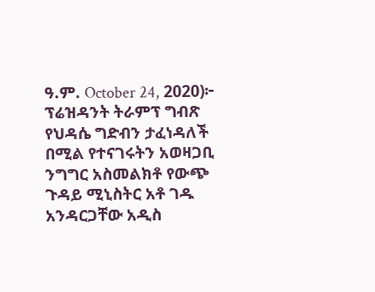ዓ.ም. October 24, 2020)፦ ፕሬዝዳንት ትራምፕ ግብጽ የህዳሴ ግድብን ታፈነዳለች በሚል የተናገሩትን አወዛጋቢ ንግግር አስመልክቶ የውጭ ጉዳይ ሚኒስትር አቶ ገዱ አንዳርጋቸው አዲስ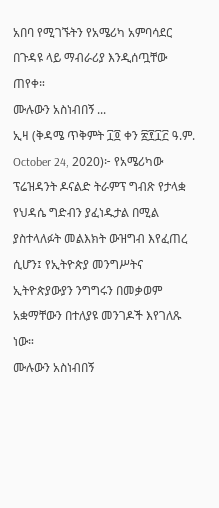አበባ የሚገኙትን የአሜሪካ አምባሳደር በጉዳዩ ላይ ማብራሪያ እንዲሰጧቸው ጠየቀ።
ሙሉውን አስነብበኝ ...
ኢዛ (ቅዳሜ ጥቅምት ፲፬ ቀን ፳፻፲፫ ዓ.ም. October 24, 2020)፦ የአሜሪካው ፕሬዝዳንት ዶናልድ ትራምፕ ግብጽ የታላቋ የህዳሴ ግድብን ያፈነዱታል በሚል ያስተላለፉት መልእክት ውዝግብ እየፈጠረ ሲሆን፤ የኢትዮጵያ መንግሥትና ኢትዮጵያውያን ንግግሩን በመቃወም አቋማቸውን በተለያዩ መንገዶች እየገለጹ ነው።
ሙሉውን አስነብበኝ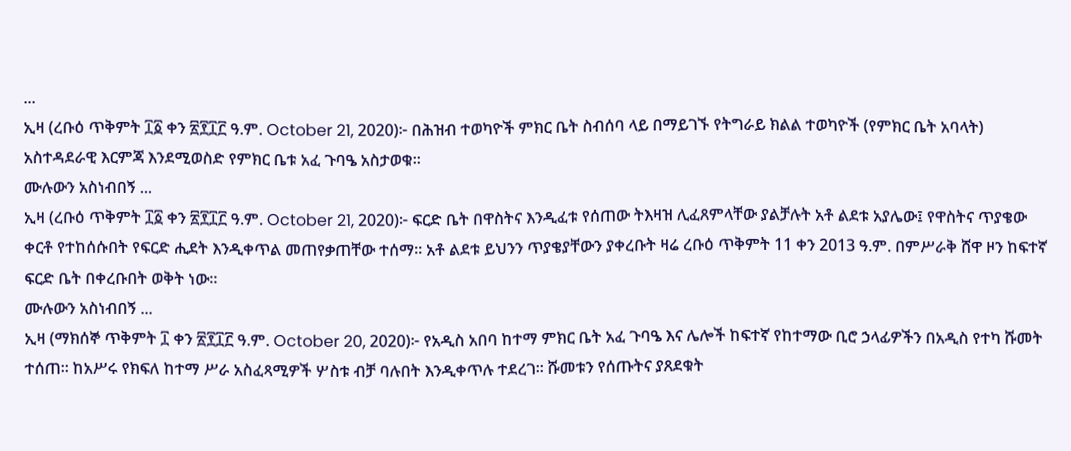...
ኢዛ (ረቡዕ ጥቅምት ፲፩ ቀን ፳፻፲፫ ዓ.ም. October 21, 2020)፦ በሕዝብ ተወካዮች ምክር ቤት ስብሰባ ላይ በማይገኙ የትግራይ ክልል ተወካዮች (የምክር ቤት አባላት) አስተዳደራዊ እርምጃ እንደሚወስድ የምክር ቤቱ አፈ ጉባዔ አስታወቁ።
ሙሉውን አስነብበኝ ...
ኢዛ (ረቡዕ ጥቅምት ፲፩ ቀን ፳፻፲፫ ዓ.ም. October 21, 2020)፦ ፍርድ ቤት በዋስትና እንዲፈቱ የሰጠው ትእዛዝ ሊፈጸምላቸው ያልቻሉት አቶ ልደቱ አያሌው፤ የዋስትና ጥያቄው ቀርቶ የተከሰሱበት የፍርድ ሒደት እንዲቀጥል መጠየቃጠቸው ተሰማ። አቶ ልደቱ ይህንን ጥያቄያቸውን ያቀረቡት ዛሬ ረቡዕ ጥቅምት 11 ቀን 2013 ዓ.ም. በምሥራቅ ሸዋ ዞን ከፍተኛ ፍርድ ቤት በቀረቡበት ወቅት ነው።
ሙሉውን አስነብበኝ ...
ኢዛ (ማክሰኞ ጥቅምት ፲ ቀን ፳፻፲፫ ዓ.ም. October 20, 2020)፦ የአዲስ አበባ ከተማ ምክር ቤት አፈ ጉባዔ እና ሌሎች ከፍተኛ የከተማው ቢሮ ኃላፊዎችን በአዲስ የተካ ሹመት ተሰጠ። ከአሥሩ የክፍለ ከተማ ሥራ አስፈጻሚዎች ሦስቱ ብቻ ባሉበት እንዲቀጥሉ ተደረገ። ሹመቱን የሰጡትና ያጸደቁት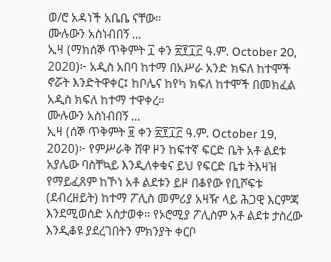ወ/ሮ አዳነች አቤቤ ናቸው።
ሙሉውን አስነብበኝ ...
ኢዛ (ማክሰኞ ጥቅምት ፲ ቀን ፳፻፲፫ ዓ.ም. October 20, 2020)፦ አዲስ አበባ ከተማ በአሥራ አንድ ክፍለ ከተሞች ኖሯት እንድትዋቀር፤ ከቦሌና ከየካ ክፍለ ከተሞች በመክፈል አዲስ ክፍለ ከተማ ተዋቀረ።
ሙሉውን አስነብበኝ ...
ኢዛ (ሰኞ ጥቅምት ፱ ቀን ፳፻፲፫ ዓ.ም. October 19, 2020)፦ የምሥራቅ ሸዋ ዞን ከፍተኛ ፍርድ ቤት አቶ ልደቱ አያሌው ባስቸኳይ እንዲለቀቁና ይህ የፍርድ ቤቱ ትእዛዝ የማይፈጸም ከኾነ አቶ ልደቱን ይዞ በቆየው የቢሾፍቱ (ደብረዘይት) ከተማ ፖሊስ መምሪያ አዛዥ ላይ ሕጋዊ እርምጃ እንደሚወሰድ አስታወቀ። የኦሮሚያ ፖሊስም አቶ ልደቱ ታስረው እንዲቆዩ ያደረገበትን ምክንያት ቀርቦ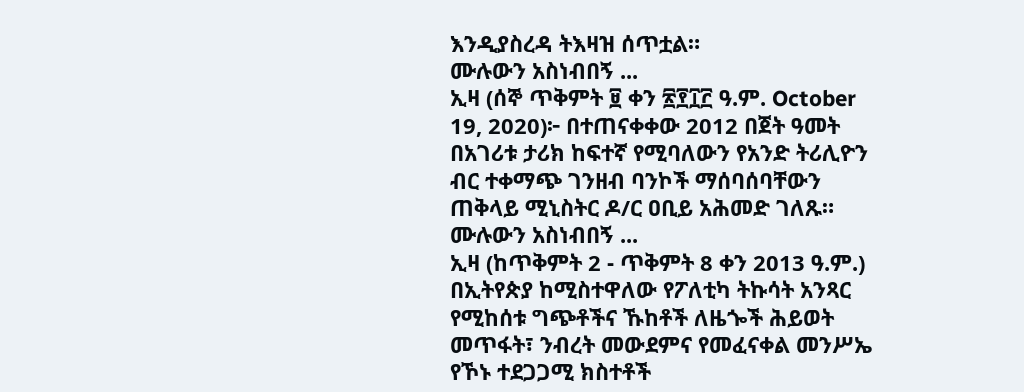እንዲያስረዳ ትእዛዝ ሰጥቷል።
ሙሉውን አስነብበኝ ...
ኢዛ (ሰኞ ጥቅምት ፱ ቀን ፳፻፲፫ ዓ.ም. October 19, 2020)፦ በተጠናቀቀው 2012 በጀት ዓመት በአገሪቱ ታሪክ ከፍተኛ የሚባለውን የአንድ ትሪሊዮን ብር ተቀማጭ ገንዘብ ባንኮች ማሰባሰባቸውን ጠቅላይ ሚኒስትር ዶ/ር ዐቢይ አሕመድ ገለጹ።
ሙሉውን አስነብበኝ ...
ኢዛ (ከጥቅምት 2 - ጥቅምት 8 ቀን 2013 ዓ.ም.) በኢትየጵያ ከሚስተዋለው የፖለቲካ ትኩሳት አንጻር የሚከሰቱ ግጭቶችና ኹከቶች ለዜጐች ሕይወት መጥፋት፣ ንብረት መውደምና የመፈናቀል መንሥኤ የኾኑ ተደጋጋሚ ክስተቶች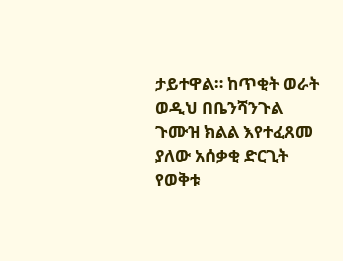ታይተዋል። ከጥቂት ወራት ወዲህ በቤንሻንጉል ጉሙዝ ክልል እየተፈጸመ ያለው አሰቃቂ ድርጊት የወቅቱ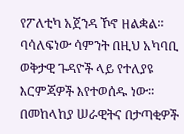የፖለቲካ አጀንዳ ኾኖ ዘልቋል። ባሳለፍነው ሳምንት በዚህ አካባቢ ወቅታዊ ጉዳዮች ላይ የተለያዩ እርምጃዎች እየተወሰዱ ነው። በመከላከያ ሠራዊትና በታጣቂዎች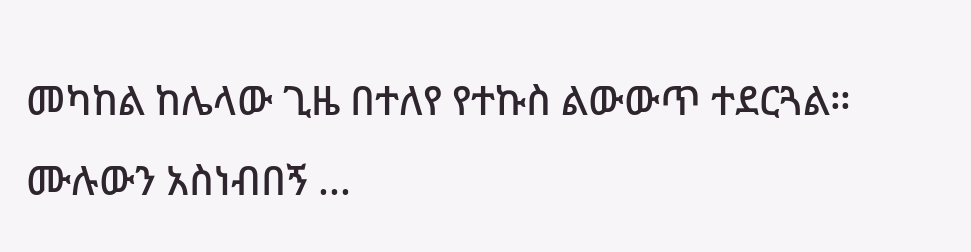መካከል ከሌላው ጊዜ በተለየ የተኩስ ልውውጥ ተደርጓል።
ሙሉውን አስነብበኝ ...